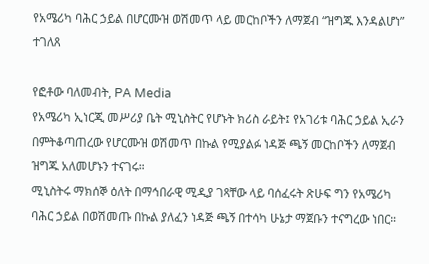የአሜሪካ ባሕር ኃይል በሆርሙዝ ወሽመጥ ላይ መርከቦችን ለማጀብ “ዝግጁ እንዳልሆነ” ተገለጸ

የፎቶው ባለመብት, PA Media
የአሜሪካ ኢነርጂ መሥሪያ ቤት ሚኒስትር የሆኑት ክሪስ ራይት፤ የአገሪቱ ባሕር ኃይል ኢራን በምትቆጣጠረው የሆርሙዝ ወሽመጥ በኩል የሚያልፉ ነዳጅ ጫኝ መርከቦችን ለማጀብ ዝግጁ አለመሆኑን ተናገሩ።
ሚኒስትሩ ማክሰኞ ዕለት በማኅበራዊ ሚዲያ ገጻቸው ላይ ባሰፈሩት ጽሁፍ ግን የአሜሪካ ባሕር ኃይል በወሽመጡ በኩል ያለፈን ነዳጅ ጫኝ በተሳካ ሁኔታ ማጀቡን ተናግረው ነበር።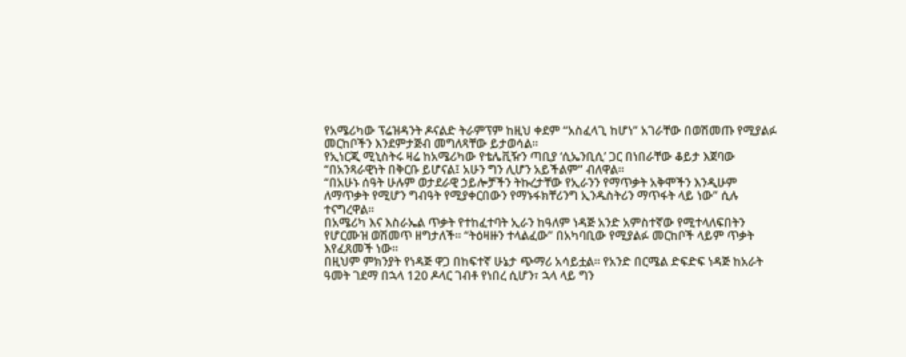የአሜሪካው ፕሬዝዳንት ዶናልድ ትራምፕም ከዚህ ቀደም “አስፈላጊ ከሆነ” አገራቸው በወሽመጡ የሚያልፉ መርከቦችን እንደምታጅብ መግለጻቸው ይታወሳል።
የኢነርጂ ሚኒስትሩ ዛሬ ከአሜሪካው የቴሌቪዥን ጣቢያ ‘ሲኤንቢሲ’ ጋር በነበራቸው ቆይታ እጀባው “በአንጻራዊነት በቅርቡ ይሆናል፤ አሁን ግን ሊሆን አይችልም” ብለዋል።
“በአሁኑ ሰዓት ሁሉም ወታደራዊ ኃይሎቻችን ትኩረታቸው የኢራንን የማጥቃት አቅሞችን እንዲሁም ለማጥቃት የሚሆን ግብዓት የሚያቀርበውን የማኑፋክቸሪንግ ኢንዱስትሪን ማጥፋት ላይ ነው” ሲሉ ተናግረዋል።
በአሜሪካ እና እስራኤል ጥቃት የተከፈተባት ኢራን ከዓለም ነዳጅ አንድ አምስተኛው የሚተላለፍበትን የሆርሙዝ ወሽመጥ ዘግታለች። “ትዕዛዙን ተላልፈው” በአካባቢው የሚያልፉ መርከቦች ላይም ጥቃት እየፈጸመች ነው።
በዚህም ምክንያት የነዳጅ ዋጋ በከፍተኛ ሁኔታ ጭማሪ አሳይቷል። የአንድ በርሜል ድፍድፍ ነዳጅ ከአራት ዓመት ገደማ በኋላ 120 ዶላር ገብቶ የነበረ ሲሆን፣ ኋላ ላይ ግን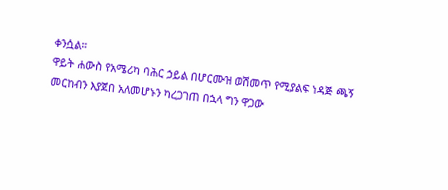ቀንሷል።
ዋይት ሐውስ የአሜሪካ ባሕር ኃይል በሆርሙዝ ወሽመጥ የሚያልፍ ነዳጅ ጫኝ መርከብን እያጀበ አለመሆኑን ካረጋገጠ በኋላ ግን ዋጋው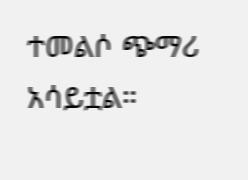ተመልሶ ጭማሪ አሳይቷል።